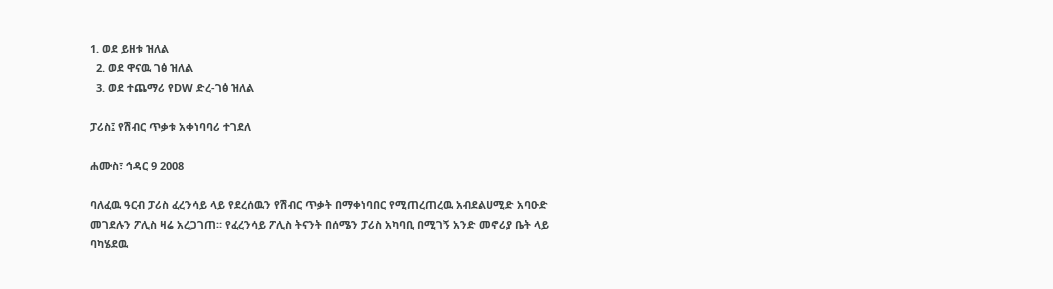1. ወደ ይዘቱ ዝለል
  2. ወደ ዋናዉ ገፅ ዝለል
  3. ወደ ተጨማሪ የDW ድረ-ገፅ ዝለል

ፓሪስ፤ የሽብር ጥቃቱ አቀነባባሪ ተገደለ

ሐሙስ፣ ኅዳር 9 2008

ባለፈዉ ዓርብ ፓሪስ ፈረንሳይ ላይ የደረሰዉን የሽብር ጥቃት በማቀነባበር የሚጠረጠረዉ አብደልሀሚድ አባዑድ መገደሉን ፖሊስ ዛሬ አረጋገጠ። የፈረንሳይ ፖሊስ ትናንት በሰሜን ፓሪስ አካባቢ በሚገኝ አንድ መኖሪያ ቤት ላይ ባካሄደዉ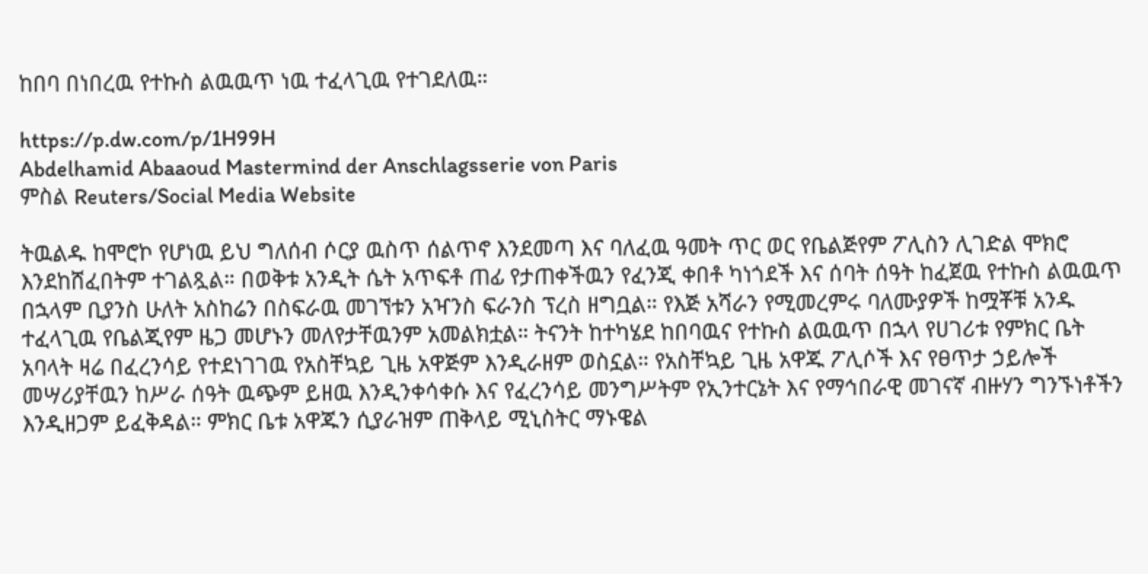ከበባ በነበረዉ የተኩስ ልዉዉጥ ነዉ ተፈላጊዉ የተገደለዉ።

https://p.dw.com/p/1H99H
Abdelhamid Abaaoud Mastermind der Anschlagsserie von Paris
ምስል Reuters/Social Media Website

ትዉልዱ ከሞሮኮ የሆነዉ ይህ ግለሰብ ሶርያ ዉስጥ ሰልጥኖ እንደመጣ እና ባለፈዉ ዓመት ጥር ወር የቤልጅየም ፖሊስን ሊገድል ሞክሮ እንደከሸፈበትም ተገልጿል። በወቅቱ አንዲት ሴት አጥፍቶ ጠፊ የታጠቀችዉን የፈንጂ ቀበቶ ካነጎደች እና ሰባት ሰዓት ከፈጀዉ የተኩስ ልዉዉጥ በኋላም ቢያንስ ሁለት አስከሬን በስፍራዉ መገኘቱን አዣንስ ፍራንስ ፕረስ ዘግቧል። የእጅ አሻራን የሚመረምሩ ባለሙያዎች ከሟቾቹ አንዱ ተፈላጊዉ የቤልጂየም ዜጋ መሆኑን መለየታቸዉንም አመልክቷል። ትናንት ከተካሄደ ከበባዉና የተኩስ ልዉዉጥ በኋላ የሀገሪቱ የምክር ቤት አባላት ዛሬ በፈረንሳይ የተደነገገዉ የአስቸኳይ ጊዜ አዋጅም እንዲራዘም ወስኗል። የአስቸኳይ ጊዜ አዋጁ ፖሊሶች እና የፀጥታ ኃይሎች መሣሪያቸዉን ከሥራ ሰዓት ዉጭም ይዘዉ እንዲንቀሳቀሱ እና የፈረንሳይ መንግሥትም የኢንተርኔት እና የማኅበራዊ መገናኛ ብዙሃን ግንኙነቶችን እንዲዘጋም ይፈቅዳል። ምክር ቤቱ አዋጁን ሲያራዝም ጠቅላይ ሚኒስትር ማኑዌል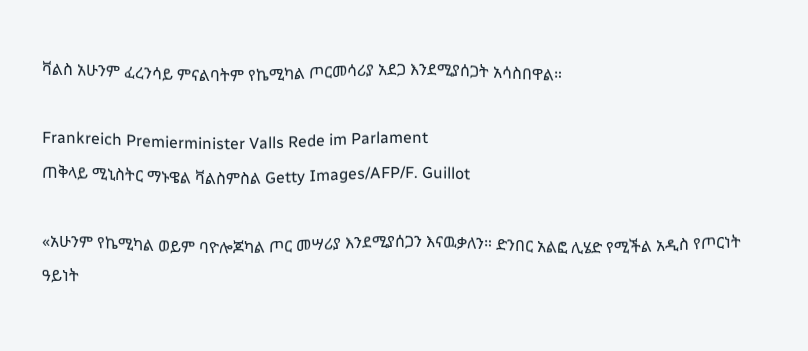ቫልስ አሁንም ፈረንሳይ ምናልባትም የኬሚካል ጦርመሳሪያ አደጋ እንደሚያሰጋት አሳስበዋል።

Frankreich Premierminister Valls Rede im Parlament
ጠቅላይ ሚኒስትር ማኑዌል ቫልስምስል Getty Images/AFP/F. Guillot

«አሁንም የኬሚካል ወይም ባዮሎጆካል ጦር መሣሪያ እንደሚያሰጋን እናዉቃለን። ድንበር አልፎ ሊሄድ የሚችል አዲስ የጦርነት ዓይነት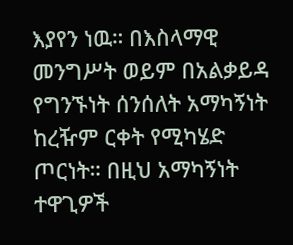እያየን ነዉ። በእስላማዊ መንግሥት ወይም በአልቃይዳ የግንኙነት ሰንሰለት አማካኝነት ከረዥም ርቀት የሚካሄድ ጦርነት። በዚህ አማካኝነት ተዋጊዎች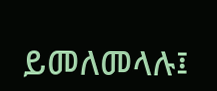ይመለመላሉ፤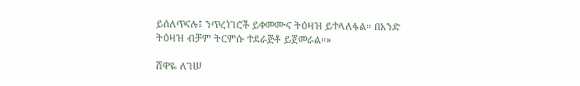ይሰለጥናሉ፤ ንጥረነገሮች ይቀመሙና ትዕዛዝ ይተላለፋል። በአንድ ትዕዛዝ ብቻም ትርምሱ ተደራጅቶ ይጀመራል።»

ሸዋዬ ለገሠ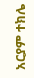አርያም ተክሌ